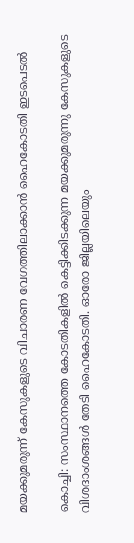മയക്കുമരുന്ന് കേസുകളുടെ വിചാരണ വേഗത്തിലാക്കാൻ ഹൈകോടതി ഇടപെടൽ

കൊച്ചി: സംസ്ഥാനത്തെ കോടതികളിൽ കെട്ടിക്കിടക്കുന്ന മയക്കുമരുന്നു കേസുകളുടെ വിശദാംശങ്ങൾ തേടി ഹൈകോടതി. ഓരോ ജില്ലയിലെയും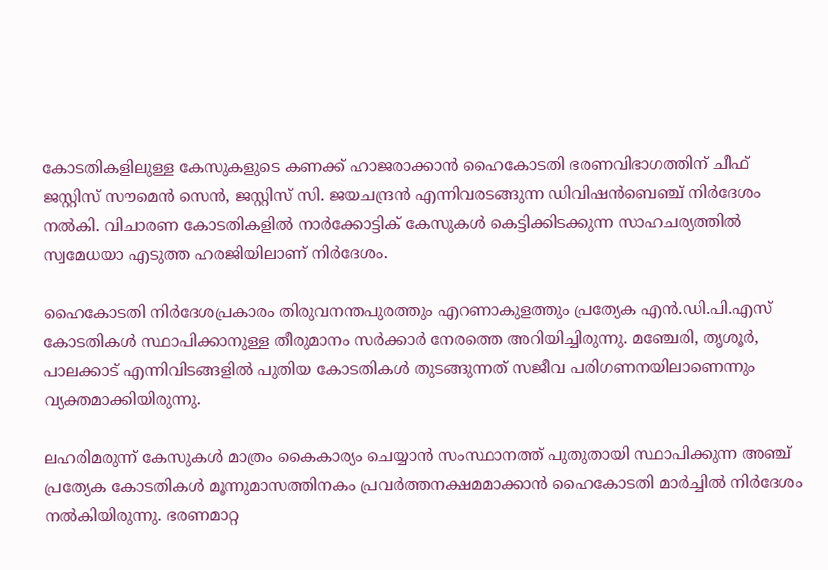കോടതികളിലുള്ള കേസുകളുടെ കണക്ക് ഹാജരാക്കാൻ ഹൈകോടതി ഭരണവിഭാഗത്തിന് ചീഫ് ജസ്റ്റിസ് സൗമെൻ സെൻ, ജസ്റ്റിസ് സി. ജയചന്ദ്രൻ എന്നിവരടങ്ങുന്ന ഡിവിഷൻബെഞ്ച് നിർദേശം നൽകി. വിചാരണ കോടതികളിൽ നാർക്കോട്ടിക് കേസുകൾ കെട്ടിക്കിടക്കുന്ന സാഹചര്യത്തിൽ സ്വമേധയാ എടുത്ത ഹരജിയിലാണ് നിർദേശം.

ഹൈകോടതി നിർദേശപ്രകാരം തിരുവനന്തപുരത്തും എറണാകുളത്തും പ്രത്യേക എൻ.ഡി.പി.എസ് കോടതികൾ സ്ഥാപിക്കാനുള്ള തീരുമാനം സർക്കാർ നേരത്തെ അറിയിച്ചിരുന്നു. മഞ്ചേരി, തൃശൂർ, പാലക്കാട് എന്നിവിടങ്ങളിൽ പുതിയ കോടതികൾ തുടങ്ങുന്നത് സജീവ പരിഗണനയിലാണെന്നും വ്യക്തമാക്കിയിരുന്നു.

ലഹരിമരുന്ന് കേസുകൾ മാത്രം കൈകാര്യം ചെയ്യാൻ സംസ്ഥാനത്ത് പുതുതായി സ്ഥാപിക്കുന്ന അഞ്ച് പ്രത്യേക കോടതികൾ മൂന്നുമാസത്തിനകം പ്രവർത്തനക്ഷമമാക്കാൻ ഹൈകോടതി മാർച്ചിൽ നിർദേശം നൽകിയിരുന്നു. ഭരണമാറ്റ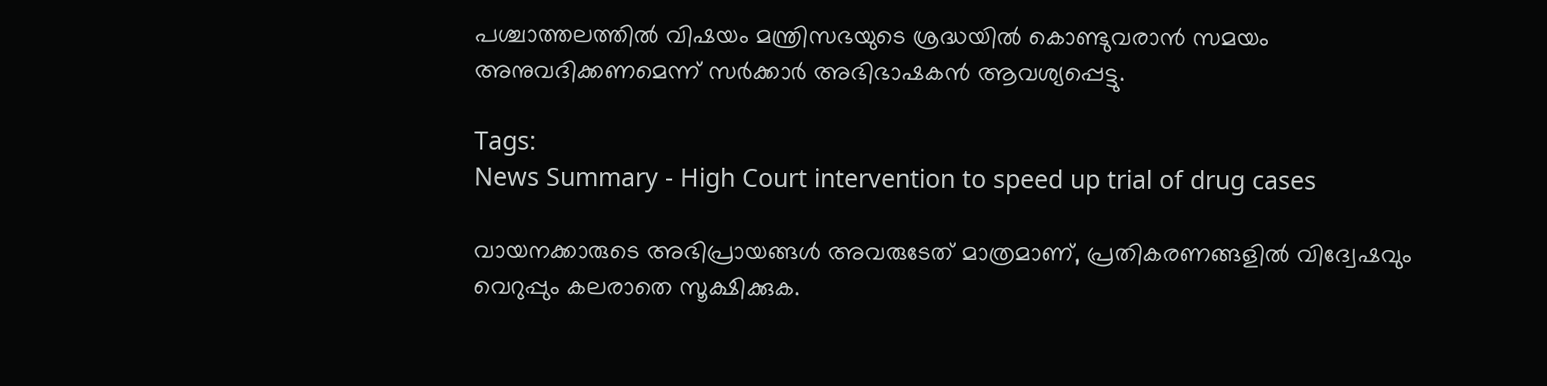പശ്ചാത്തലത്തിൽ വിഷയം മന്ത്രിസഭയുടെ ശ്രദ്ധയിൽ കൊണ്ടുവരാൻ സമയം അനുവദിക്കണമെന്ന് സർക്കാർ അഭിഭാഷകൻ ആവശ്യപ്പെട്ടു.

Tags:
News Summary - High Court intervention to speed up trial of drug cases

വായനക്കാരുടെ അഭിപ്രായങ്ങള്‍ അവരുടേത് മാത്രമാണ്, പ്രതികരണങ്ങളിൽ വിദ്വേഷവും വെറുപ്പും കലരാതെ സൂക്ഷിക്കുക.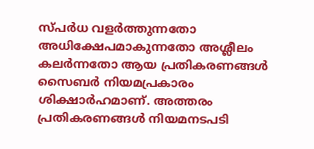സ്പർധ വളർത്തുന്നതോ അധിക്ഷേപമാകുന്നതോ അശ്ലീലം കലർന്നതോ ആയ പ്രതികരണങ്ങൾ സൈബർ നിയമപ്രകാരം ശിക്ഷാർഹമാണ്. അത്തരം പ്രതികരണങ്ങൾ നിയമനടപടി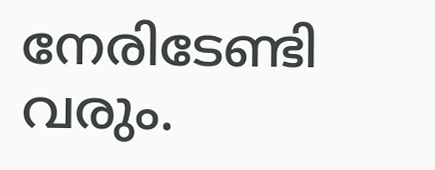നേരിടേണ്ടി വരും.